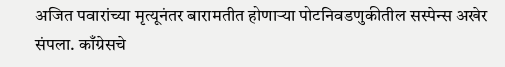अजित पवारांच्या मृत्यूनंतर बारामतीत होणाऱ्या पोटनिवडणुकीतील सस्पेन्स अखेर संपला. काँग्रेसचे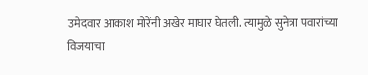उमेदवार आकाश मोरेंनी अखेर माघार घेतली. त्यामुळे सुनेत्रा पवारांच्या विजयाचा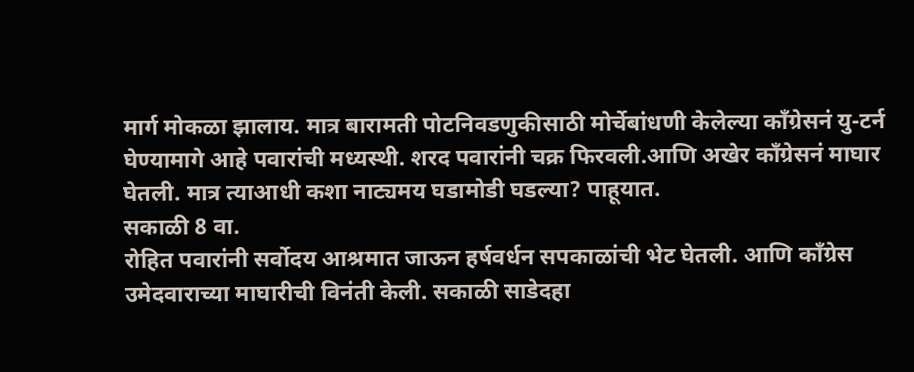मार्ग मोकळा झालाय. मात्र बारामती पोटनिवडणुकीसाठी मोर्चेबांधणी केलेल्या काँग्रेसनं यु-टर्न घेण्यामागे आहे पवारांची मध्यस्थी. शरद पवारांनी चक्र फिरवली.आणि अखेर काँग्रेसनं माघार घेतली. मात्र त्याआधी कशा नाट्यमय घडामोडी घडल्या? पाहूयात.
सकाळी 8 वा.
रोहित पवारांनी सर्वोदय आश्रमात जाऊन हर्षवर्धन सपकाळांची भेट घेतली. आणि काँग्रेस उमेदवाराच्या माघारीची विनंती केली. सकाळी साडेदहा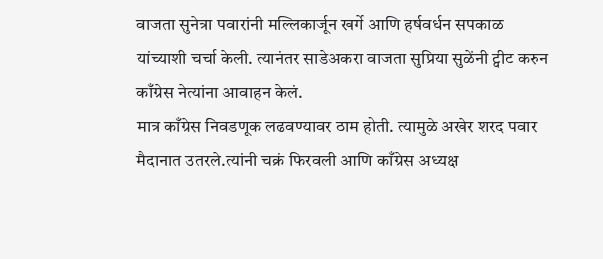वाजता सुनेत्रा पवारांनी मल्लिकार्जून खर्गे आणि हर्षवर्धन सपकाळ यांच्याशी चर्चा केली. त्यानंतर साडेअकरा वाजता सुप्रिया सुळेंनी ट्वीट करुन काँग्रेस नेत्यांना आवाहन केलं.
मात्र काँग्रेस निवडणूक लढवण्यावर ठाम होती. त्यामुळे अखेर शरद पवार मैदानात उतरले.त्यांनी चक्रं फिरवली आणि काँग्रेस अध्यक्ष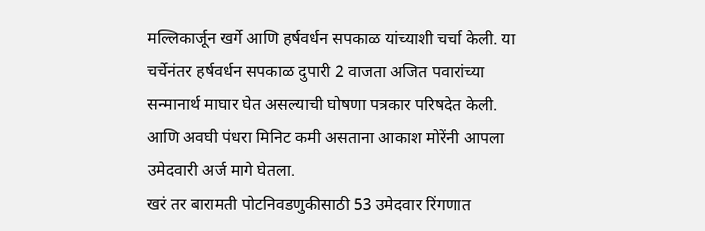मल्लिकार्जून खर्गे आणि हर्षवर्धन सपकाळ यांच्याशी चर्चा केली. या चर्चेनंतर हर्षवर्धन सपकाळ दुपारी 2 वाजता अजित पवारांच्या सन्मानार्थ माघार घेत असल्याची घोषणा पत्रकार परिषदेत केली. आणि अवघी पंधरा मिनिट कमी असताना आकाश मोरेंनी आपला उमेदवारी अर्ज मागे घेतला.
खरं तर बारामती पोटनिवडणुकीसाठी 53 उमेदवार रिंगणात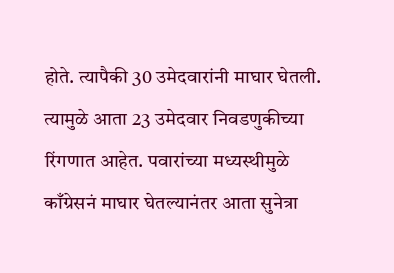होते. त्यापैकी 30 उमेदवारांनी माघार घेतली. त्यामुळे आता 23 उमेदवार निवडणुकीच्या रिंगणात आहेत. पवारांच्या मध्यस्थीमुळे काँग्रेसनं माघार घेतल्यानंतर आता सुनेत्रा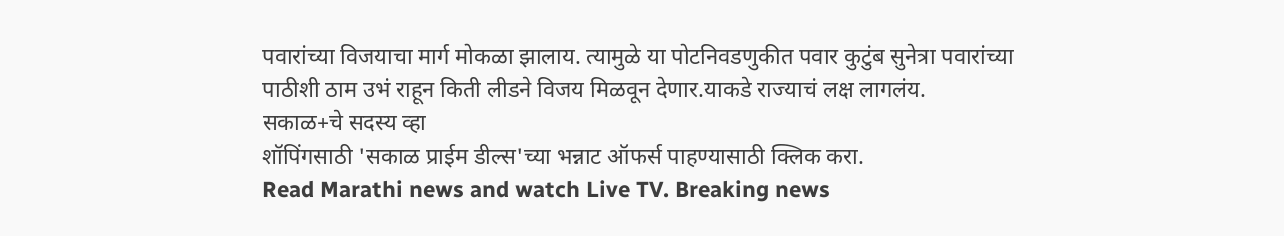पवारांच्या विजयाचा मार्ग मोकळा झालाय. त्यामुळे या पोटनिवडणुकीत पवार कुटुंब सुनेत्रा पवारांच्या पाठीशी ठाम उभं राहून किती लीडने विजय मिळवून देणार.याकडे राज्याचं लक्ष लागलंय.
सकाळ+चे सदस्य व्हा
शॉपिंगसाठी 'सकाळ प्राईम डील्स'च्या भन्नाट ऑफर्स पाहण्यासाठी क्लिक करा.
Read Marathi news and watch Live TV. Breaking news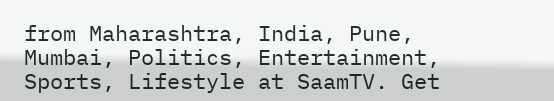from Maharashtra, India, Pune, Mumbai, Politics, Entertainment, Sports, Lifestyle at SaamTV. Get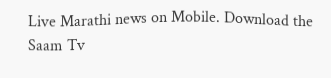Live Marathi news on Mobile. Download the Saam Tv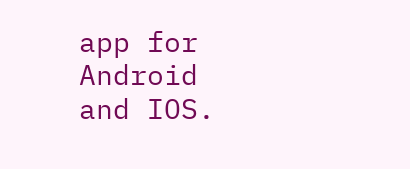app for Android and IOS.